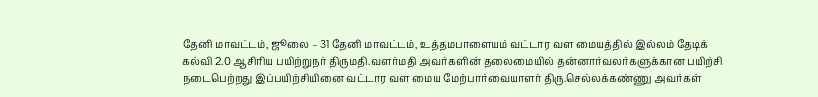தேனி மாவட்டம், ஜூலை – 31 தேனி மாவட்டம், உத்தமபாளையம் வட்டார வள மையத்தில் இல்லம் தேடிக் கல்வி 2.0 ஆசிரிய பயிற்றுநர் திருமதி.வளர்மதி அவர்களின் தலைமையில் தன்னார்வலர்களுக்கான பயிற்சி நடைபெற்றது இப்பயிற்சியினை வட்டார வள மைய மேற்பார்வையாளர் திரு.செல்லக்கண்ணு அவர்கள்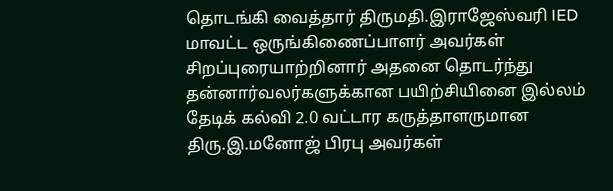தொடங்கி வைத்தார் திருமதி.இராஜேஸ்வரி IED மாவட்ட ஒருங்கிணைப்பாளர் அவர்கள் சிறப்புரையாற்றினார் அதனை தொடர்ந்து தன்னார்வலர்களுக்கான பயிற்சியினை இல்லம் தேடிக் கல்வி 2.0 வட்டார கருத்தாளருமான திரு.இ.மனோஜ் பிரபு அவர்கள்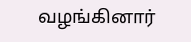வழங்கினார்